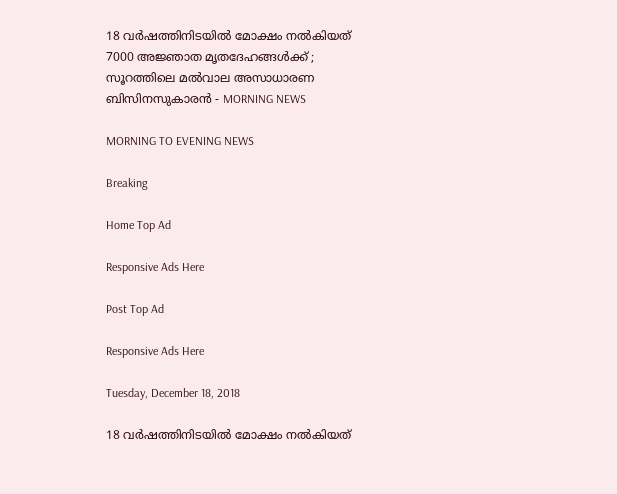18 വര്‍ഷത്തിനിടയില്‍ മോക്ഷം നല്‍കിയത് 7000 അജ്ഞാത മൃതദേഹങ്ങള്‍ക്ക് ; സൂറത്തിലെ മല്‍വാല അസാധാരണ ബിസിനസുകാരന്‍ - MORNING NEWS

MORNING TO EVENING NEWS

Breaking

Home Top Ad

Responsive Ads Here

Post Top Ad

Responsive Ads Here

Tuesday, December 18, 2018

18 വര്‍ഷത്തിനിടയില്‍ മോക്ഷം നല്‍കിയത്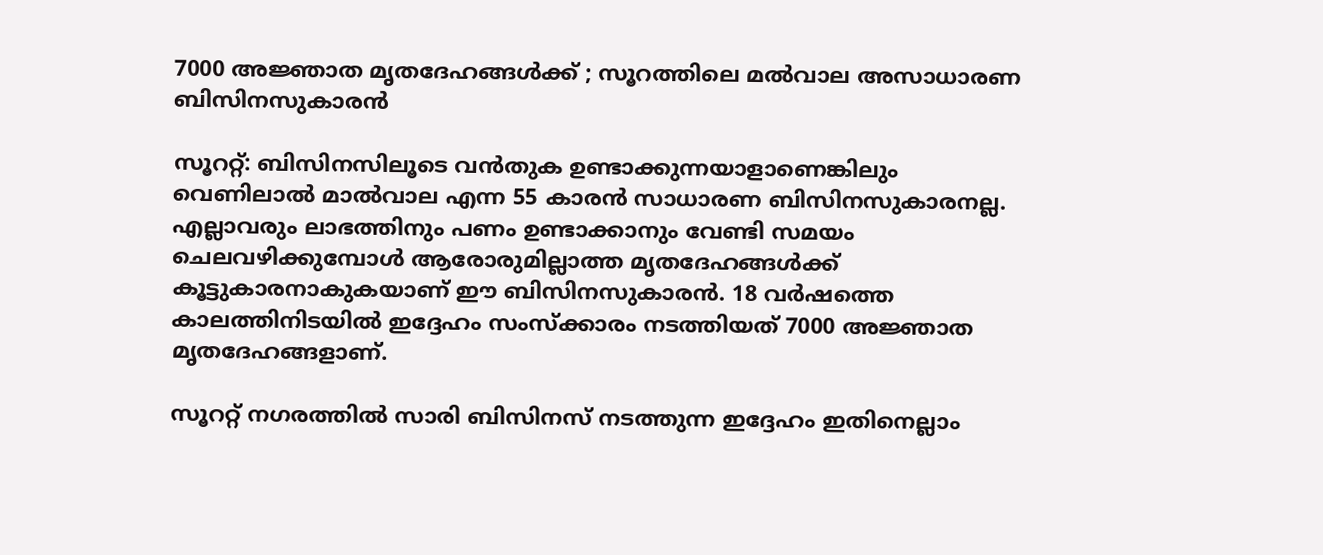7000 അജ്ഞാത മൃതദേഹങ്ങള്‍ക്ക് ; സൂറത്തിലെ മല്‍വാല അസാധാരണ ബിസിനസുകാരന്‍

സൂററ്റ്: ബിസിനസിലൂടെ വന്‍തുക ഉണ്ടാക്കുന്നയാളാണെങ്കിലും വെണിലാല്‍ മാല്‍വാല എന്ന 55 കാരന്‍ സാധാരണ ബിസിനസുകാരനല്ല. എല്ലാവരും ലാഭത്തിനും പണം ഉണ്ടാക്കാനും വേണ്ടി സമയം ചെലവഴിക്കുമ്പോള്‍ ആരോരുമില്ലാത്ത മൃതദേഹങ്ങള്‍ക്ക് കൂട്ടുകാരനാകുകയാണ് ഈ ബിസിനസുകാരന്‍. 18 വര്‍ഷത്തെ കാലത്തിനിടയില്‍ ഇദ്ദേഹം സംസ്‌ക്കാരം നടത്തിയത് 7000 അജ്ഞാത മൃതദേഹങ്ങളാണ്.

സൂററ്റ് നഗരത്തില്‍ സാരി ബിസിനസ് നടത്തുന്ന ഇദ്ദേഹം ഇതിനെല്ലാം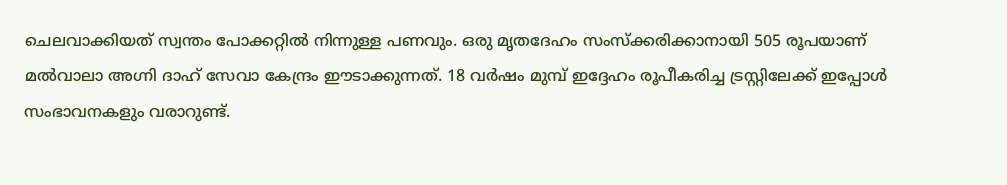ചെലവാക്കിയത് സ്വന്തം പോക്കറ്റില്‍ നിന്നുള്ള പണവും. ഒരു മൃതദേഹം സംസ്‌ക്കരിക്കാനായി 505 രൂപയാണ് മല്‍വാലാ അഗ്നി ദാഹ് സേവാ കേന്ദ്രം ഈടാക്കുന്നത്. 18 വര്‍ഷം മുമ്പ് ഇദ്ദേഹം രൂപീകരിച്ച ട്രസ്റ്റിലേക്ക് ഇപ്പോള്‍ സംഭാവനകളും വരാറുണ്ട്.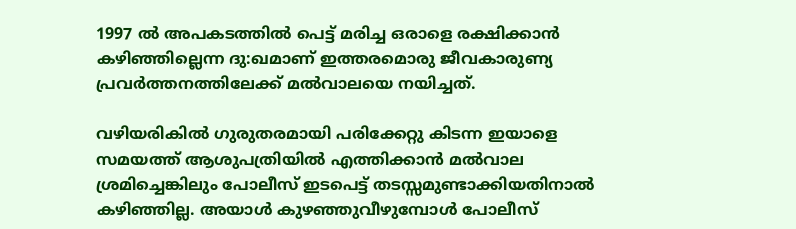1997 ല്‍ അപകടത്തില്‍ പെട്ട് മരിച്ച ഒരാളെ രക്ഷിക്കാന്‍ കഴിഞ്ഞില്ലെന്ന ദു:ഖമാണ് ഇത്തരമൊരു ജീവകാരുണ്യ പ്രവര്‍ത്തനത്തിലേക്ക് മല്‍വാലയെ നയിച്ചത്.

വഴിയരികില്‍ ഗുരുതരമായി പരിക്കേറ്റു കിടന്ന ഇയാളെ സമയത്ത് ആശുപത്രിയില്‍ എത്തിക്കാന്‍ മല്‍വാല ശ്രമിച്ചെങ്കിലും പോലീസ് ഇടപെട്ട് തടസ്സമുണ്ടാക്കിയതിനാല്‍ കഴിഞ്ഞില്ല. അയാള്‍ കുഴഞ്ഞുവീഴുമ്പോള്‍ പോലീസ്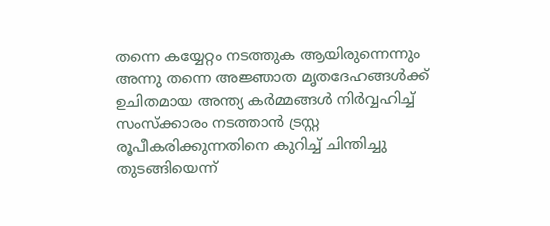തന്നെ കയ്യേറ്റം നടത്തുക ആയിരുന്നെന്നും അന്നു തന്നെ അജ്ഞാത മൃതദേഹങ്ങള്‍ക്ക് ഉചിതമായ അന്ത്യ കര്‍മ്മങ്ങള്‍ നിര്‍വ്വഹിച്ച് സംസ്‌ക്കാരം നടത്താന്‍ ട്രസ്റ്റ രൂപീകരിക്കുന്നതിനെ കുറിച്ച് ചിന്തിച്ചു തുടങ്ങിയെന്ന്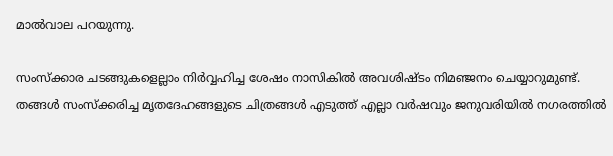മാല്‍വാല പറയുന്നു.

സംസ്‌ക്കാര ചടങ്ങുകളെല്ലാം നിര്‍വ്വഹിച്ച ശേഷം നാസികില്‍ അവശിഷ്ടം നിമഞ്ജനം ചെയ്യാറുമുണ്ട്. തങ്ങള്‍ സംസ്‌ക്കരിച്ച മൃതദേഹങ്ങളുടെ ചിത്രങ്ങള്‍ എടുത്ത് എല്ലാ വര്‍ഷവും ജനുവരിയില്‍ നഗരത്തില്‍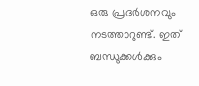ഒരു പ്രദര്‍ശനവും നടത്താറുണ്ട്. ഇത് ബന്ധുക്കള്‍ക്കും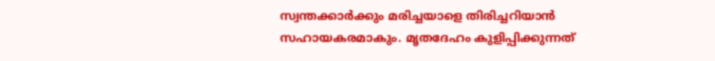സ്വന്തക്കാര്‍ക്കും മരിച്ചയാളെ തിരിച്ചറിയാന്‍ സഹായകരമാകും. മൃതദേഹം കുളിപ്പിക്കുന്നത്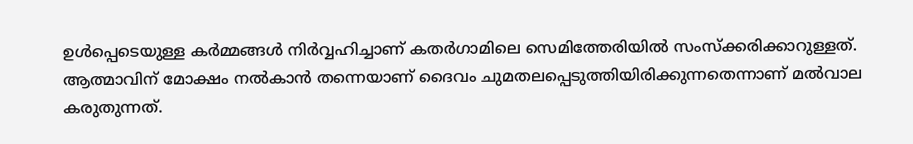ഉള്‍പ്പെടെയുള്ള കര്‍മ്മങ്ങള്‍ നിര്‍വ്വഹിച്ചാണ് കതര്‍ഗാമിലെ സെമിത്തേരിയില്‍ സംസ്‌ക്കരിക്കാറുള്ളത്. ആത്മാവിന് മോക്ഷം നല്‍കാന്‍ തന്നെയാണ് ദൈവം ചുമതലപ്പെടുത്തിയിരിക്കുന്നതെന്നാണ് മല്‍വാല കരുതുന്നത്.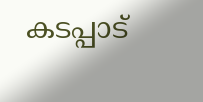കടപ്പാട്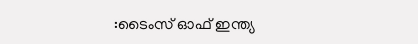:ടൈംസ് ഓഫ് ഇന്ത്യ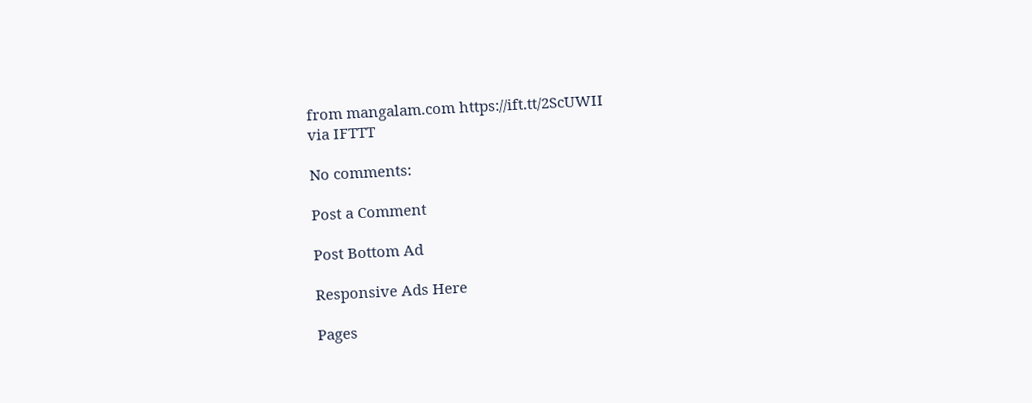from mangalam.com https://ift.tt/2ScUWII
via IFTTT

No comments:

Post a Comment

Post Bottom Ad

Responsive Ads Here

Pages